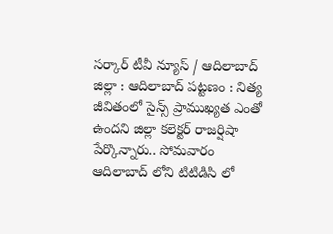సర్కార్ టీవీ న్యూస్ / ఆదిలాబాద్ జిల్లా : ఆదిలాబాద్ పట్టణం : నిత్య జీవితంలో సైన్స్ ప్రాముఖ్యత ఎంతో ఉందని జిల్లా కలెక్టర్ రాజర్షిషా పేర్కొన్నారు.. సోమవారం ఆదిలాబాద్ లోని టిటిడిసి లో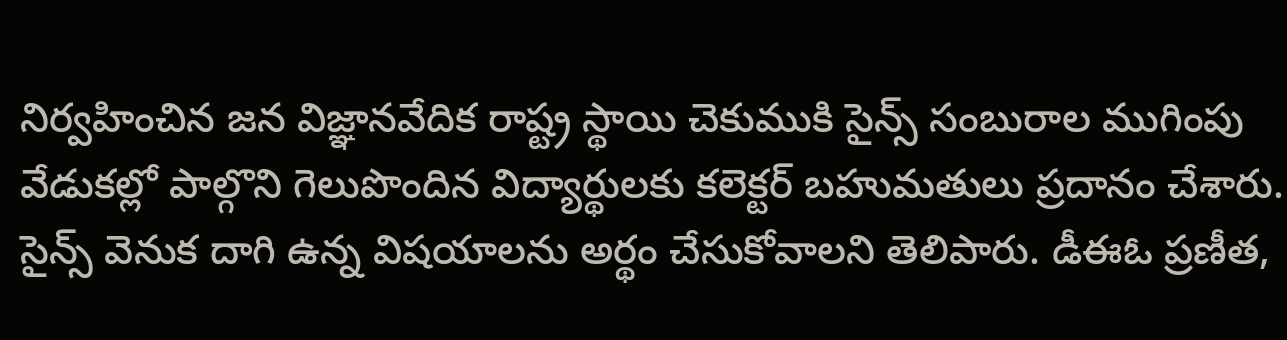నిర్వహించిన జన విజ్ఞానవేదిక రాష్ట్ర స్థాయి చెకుముకి సైన్స్ సంబురాల ముగింపు వేడుకల్లో పాల్గొని గెలుపొందిన విద్యార్థులకు కలెక్టర్ బహుమతులు ప్రదానం చేశారు. సైన్స్ వెనుక దాగి ఉన్న విషయాలను అర్థం చేసుకోవాలని తెలిపారు. డీఈఓ ప్రణీత,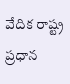వేదిక రాష్ట్ర ప్రధాన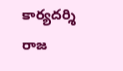కార్యదర్శి రాజ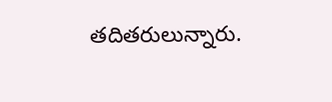తదితరులున్నారు.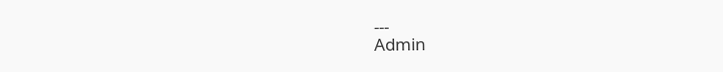---
Admin